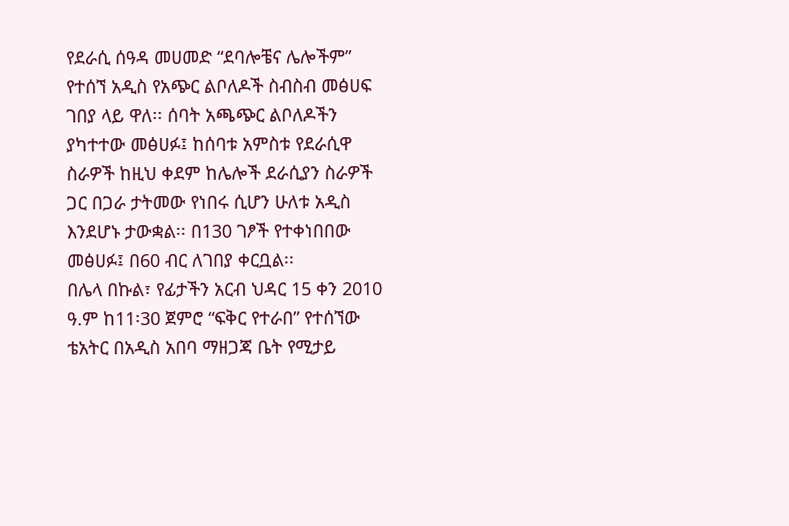የደራሲ ሰዓዳ መሀመድ “ደባሎቼና ሌሎችም” የተሰኘ አዲስ የአጭር ልቦለዶች ስብስብ መፅሀፍ ገበያ ላይ ዋለ፡፡ ሰባት አጫጭር ልቦለዶችን ያካተተው መፅሀፉ፤ ከሰባቱ አምስቱ የደራሲዋ ስራዎች ከዚህ ቀደም ከሌሎች ደራሲያን ስራዎች ጋር በጋራ ታትመው የነበሩ ሲሆን ሁለቱ አዲስ እንደሆኑ ታውቋል፡፡ በ130 ገፆች የተቀነበበው መፅሀፉ፤ በ60 ብር ለገበያ ቀርቧል፡፡
በሌላ በኩል፣ የፊታችን አርብ ህዳር 15 ቀን 2010 ዓ.ም ከ11፡30 ጀምሮ “ፍቅር የተራበ” የተሰኘው ቴአትር በአዲስ አበባ ማዘጋጃ ቤት የሚታይ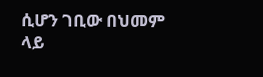ሲሆን ገቢው በህመም ላይ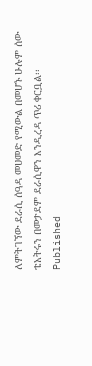ለምትገኘው ደራሲ ሰዓዳ መሀመድ የሚውል በመሆኑ ሁሉም ሰው ቴአትሩን በመታደም ደራሲዋን እንዲረዳ ጥሪ ቀርቧል፡፡
Published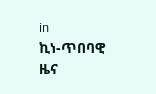in
ኪነ-ጥበባዊ ዜና